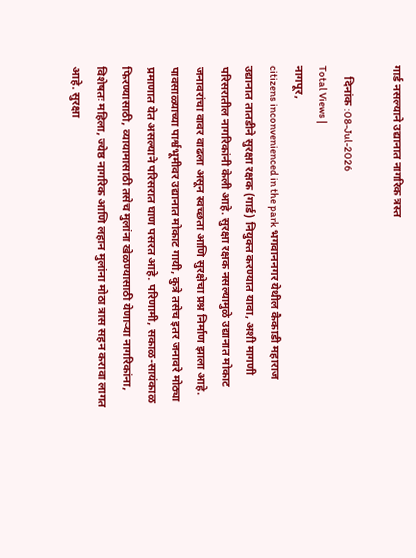गार्ड नसल्याने उद्यानात नागरिक त्रस्त

    दिनांक :08-Jul-2026
Total Views |
नागपूर,
citizens inconvenienced in the park भगवाननगर येथील कैकाडी महाराज उद्यानात तातडीने सुरक्षा रक्षक (गार्ड) नियुक्त करण्यात यावा, अशी मागणी परिसरातील नागरिकांनी केली आहे. सुरक्षा रक्षक नसल्यामुळे उद्यानात मोकाट जनावरांचा वावर वाढला असून स्वच्छता आणि सुरक्षेचा प्रश्न निर्माण झाला आहे. पावसाळ्याच्या पार्श्वभूमीवर उद्यानात मोकाट गायी, कुत्रे तसेच इतर जनावरे मोठ्या प्रमाणात येत असल्याने परिसरात घाण पसरत आहे. परिणामी, सकाळ-सायंकाळ फिरण्यासाठी, व्यायामासाठी तसेच मुलांना खेळण्यासाठी येणाऱ्या नागरिकांना, विशेषतः महिला, ज्येष्ठ नागरिक आणि लहान मुलांना मोठा त्रास सहन करावा लागत आहे. सुरक्षा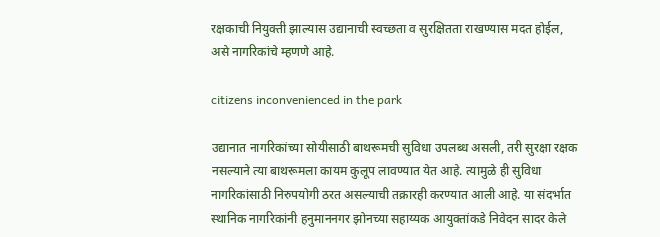रक्षकाची नियुक्ती झाल्यास उद्यानाची स्वच्छता व सुरक्षितता राखण्यास मदत होईल, असे नागरिकांचे म्हणणे आहे.

citizens inconvenienced in the park

उद्यानात नागरिकांच्या सोयीसाठी बाथरूमची सुविधा उपलब्ध असली, तरी सुरक्षा रक्षक नसल्याने त्या बाथरूमला कायम कुलूप लावण्यात येत आहे. त्यामुळे ही सुविधा नागरिकांसाठी निरुपयोगी ठरत असल्याची तक्रारही करण्यात आली आहे. या संदर्भात स्थानिक नागरिकांनी हनुमाननगर झोनच्या सहाय्यक आयुक्तांकडे निवेदन सादर केले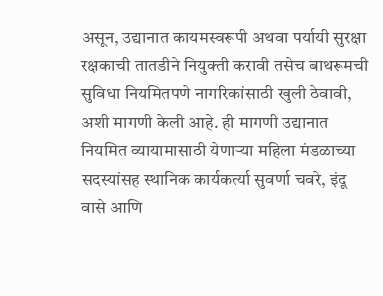असून, उद्यानात कायमस्वरूपी अथवा पर्यायी सुरक्षा रक्षकाची तातडीने नियुक्ती करावी तसेच बाथरूमची सुविधा नियमितपणे नागरिकांसाठी खुली ठेवावी, अशी मागणी केली आहे. ही मागणी उद्यानात नियमित व्यायामासाठी येणाऱ्या महिला मंडळाच्या सदस्यांसह स्थानिक कार्यकर्त्या सुवर्णा चवरे, इंदू वासे आणि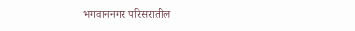भगवाननगर परिसरातील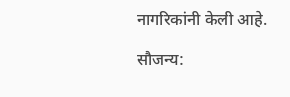नागरिकांनी केली आहे.

सौजन्य: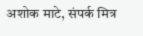अशोक माटे, संपर्क मित्र